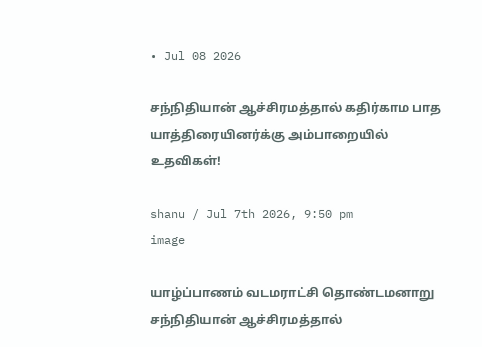• Jul 08 2026

சந்நிதியான் ஆச்சிரமத்தால் கதிர்காம பாத யாத்திரையினர்க்கு அம்பாறையில் உதவிகள்!

shanu / Jul 7th 2026, 9:50 pm
image

யாழ்ப்பாணம் வடமராட்சி தொண்டமனாறு சந்நிதியான் ஆச்சிரமத்தால்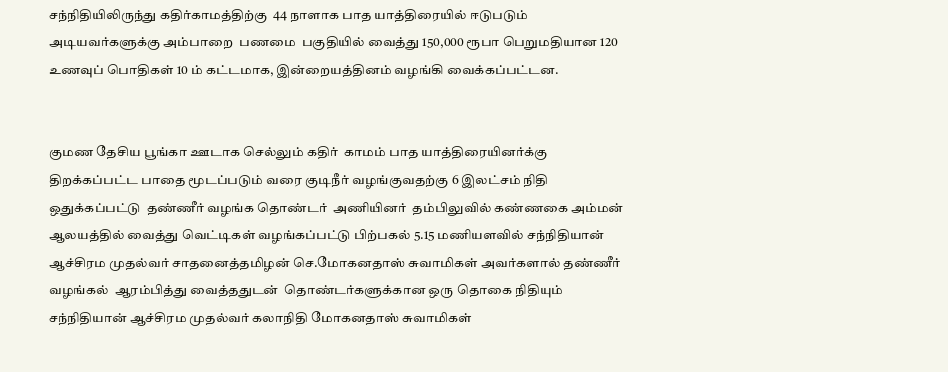சந்நிதியிலிருந்து கதிர்காமத்திற்கு  44 நாளாக பாத யாத்திரையில் ஈடுபடும் அடியவர்களுக்கு அம்பாறை  பணமை  பகுதியில் வைத்து 150,000 ரூபா பெறுமதியான 120 உணவுப் பொதிகள் 10 ம் கட்டமாக, இன்றையத்தினம் வழங்கி வைக்கப்பட்டன.


குமண தேசிய பூங்கா ஊடாக செல்லும் கதிர்  காமம் பாத யாத்திரையினர்க்கு திறக்கப்பட்ட பாதை மூடப்படும் வரை குடிநீர் வழங்குவதற்கு 6 இலட்சம் நிதி ஒதுக்கப்பட்டு  தண்ணீர் வழங்க தொண்டர்  அணியினர்  தம்பிலுவில் கண்ணகை அம்மன் ஆலயத்தில் வைத்து வெட்டிகள் வழங்கப்பட்டு பிற்பகல் 5.15 மணியளவில் சந்நிதியான் ஆச்சிரம முதல்வர் சாதனைத்தமிழன் செ.மோகனதாஸ் சுவாமிகள் அவர்களால் தண்ணீர் வழங்கல்  ஆரம்பித்து வைத்ததுடன்  தொண்டர்களுக்கான ஒரு தொகை நிதியும் சந்நிதியான் ஆச்சிரம முதல்வர் கலாநிதி மோகனதாஸ் சுவாமிகள்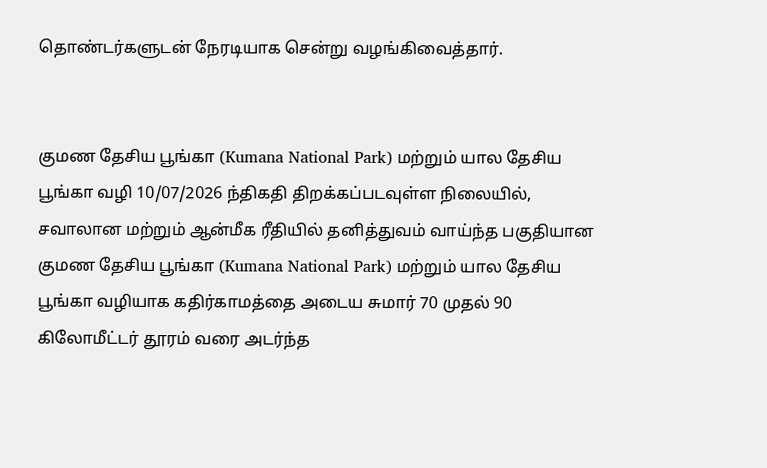தொண்டர்களுடன் நேரடியாக சென்று வழங்கிவைத்தார்.


குமண தேசிய பூங்கா (Kumana National Park) மற்றும் யால தேசிய பூங்கா வழி 10/07/2026 ந்திகதி திறக்கப்படவுள்ள நிலையில், சவாலான மற்றும் ஆன்மீக ரீதியில் தனித்துவம் வாய்ந்த பகுதியான குமண தேசிய பூங்கா (Kumana National Park) மற்றும் யால தேசிய பூங்கா வழியாக கதிர்காமத்தை அடைய சுமார் 70 முதல் 90 கிலோமீட்டர் தூரம் வரை அடர்ந்த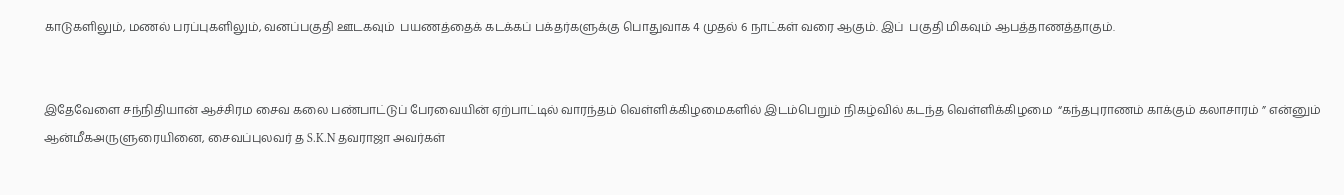காடுகளிலும், மணல் பரப்புகளிலும், வனப்பகுதி ஊடகவும்  பயணத்தைக் கடக்கப் பக்தர்களுக்கு பொதுவாக 4 முதல் 6 நாட்கள் வரை ஆகும். இப்  பகுதி மிகவும் ஆபத்தாணத்தாகும்.


இதேவேளை சந்நிதியான் ஆச்சிரம சைவ கலை பண்பாட்டுப் பேரவையின் ஏற்பாட்டில் வாரந்தம் வெள்ளிக்கிழமைகளில் இடம்பெறும் நிகழ்வில் கடந்த வெள்ளிக்கிழமை  “கந்தபுராணம் காக்கும் கலாசாரம் ” என்னும் ஆன்மீகஅருளுரையினை, சைவப்புலவர் த S.K.N தவராஜா அவர்கள்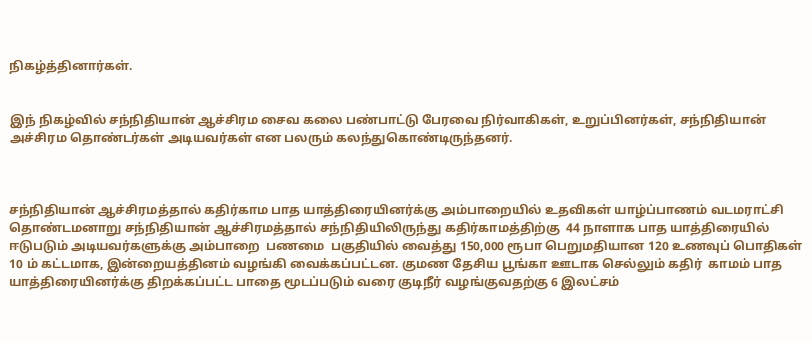நிகழ்த்தினார்கள்.


இந் நிகழ்வில் சந்நிதியான் ஆச்சிரம சைவ கலை பண்பாட்டு பேரவை நிர்வாகிகள், உறுப்பினர்கள், சந்நிதியான் அச்சிரம தொண்டர்கள் அடியவர்கள் என பலரும் கலந்துகொண்டிருந்தனர்.



சந்நிதியான் ஆச்சிரமத்தால் கதிர்காம பாத யாத்திரையினர்க்கு அம்பாறையில் உதவிகள் யாழ்ப்பாணம் வடமராட்சி தொண்டமனாறு சந்நிதியான் ஆச்சிரமத்தால் சந்நிதியிலிருந்து கதிர்காமத்திற்கு  44 நாளாக பாத யாத்திரையில் ஈடுபடும் அடியவர்களுக்கு அம்பாறை  பணமை  பகுதியில் வைத்து 150,000 ரூபா பெறுமதியான 120 உணவுப் பொதிகள் 10 ம் கட்டமாக, இன்றையத்தினம் வழங்கி வைக்கப்பட்டன. குமண தேசிய பூங்கா ஊடாக செல்லும் கதிர்  காமம் பாத யாத்திரையினர்க்கு திறக்கப்பட்ட பாதை மூடப்படும் வரை குடிநீர் வழங்குவதற்கு 6 இலட்சம்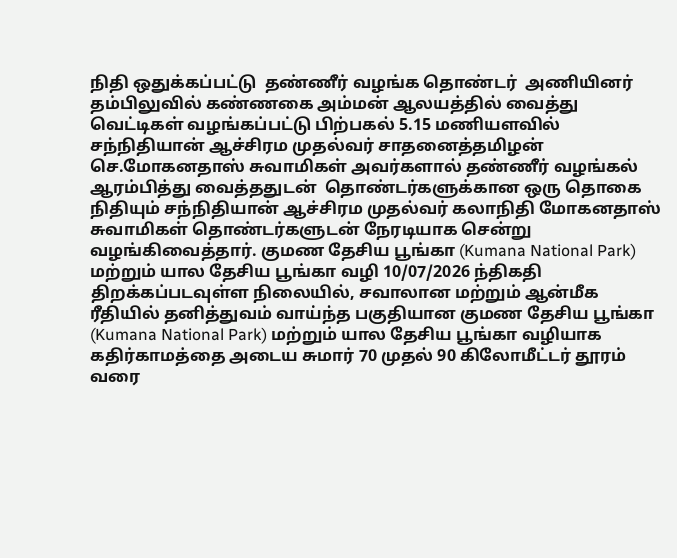நிதி ஒதுக்கப்பட்டு  தண்ணீர் வழங்க தொண்டர்  அணியினர்  தம்பிலுவில் கண்ணகை அம்மன் ஆலயத்தில் வைத்து வெட்டிகள் வழங்கப்பட்டு பிற்பகல் 5.15 மணியளவில் சந்நிதியான் ஆச்சிரம முதல்வர் சாதனைத்தமிழன் செ.மோகனதாஸ் சுவாமிகள் அவர்களால் தண்ணீர் வழங்கல்  ஆரம்பித்து வைத்ததுடன்  தொண்டர்களுக்கான ஒரு தொகை நிதியும் சந்நிதியான் ஆச்சிரம முதல்வர் கலாநிதி மோகனதாஸ் சுவாமிகள் தொண்டர்களுடன் நேரடியாக சென்று வழங்கிவைத்தார். குமண தேசிய பூங்கா (Kumana National Park) மற்றும் யால தேசிய பூங்கா வழி 10/07/2026 ந்திகதி திறக்கப்படவுள்ள நிலையில், சவாலான மற்றும் ஆன்மீக ரீதியில் தனித்துவம் வாய்ந்த பகுதியான குமண தேசிய பூங்கா (Kumana National Park) மற்றும் யால தேசிய பூங்கா வழியாக கதிர்காமத்தை அடைய சுமார் 70 முதல் 90 கிலோமீட்டர் தூரம் வரை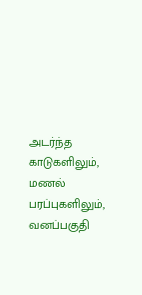அடர்ந்த காடுகளிலும், மணல் பரப்புகளிலும், வனப்பகுதி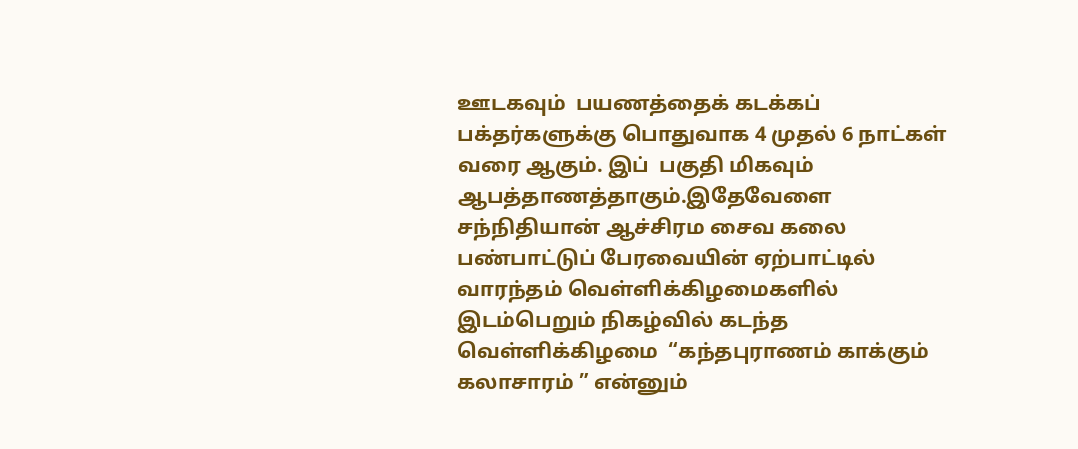ஊடகவும்  பயணத்தைக் கடக்கப் பக்தர்களுக்கு பொதுவாக 4 முதல் 6 நாட்கள் வரை ஆகும். இப்  பகுதி மிகவும் ஆபத்தாணத்தாகும்.இதேவேளை சந்நிதியான் ஆச்சிரம சைவ கலை பண்பாட்டுப் பேரவையின் ஏற்பாட்டில் வாரந்தம் வெள்ளிக்கிழமைகளில் இடம்பெறும் நிகழ்வில் கடந்த வெள்ளிக்கிழமை  “கந்தபுராணம் காக்கும் கலாசாரம் ” என்னும்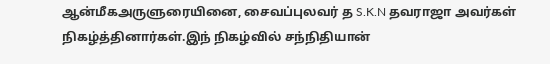ஆன்மீகஅருளுரையினை, சைவப்புலவர் த S.K.N தவராஜா அவர்கள் நிகழ்த்தினார்கள்.இந் நிகழ்வில் சந்நிதியான்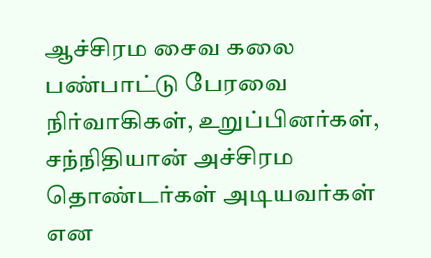ஆச்சிரம சைவ கலை பண்பாட்டு பேரவை நிர்வாகிகள், உறுப்பினர்கள், சந்நிதியான் அச்சிரம தொண்டர்கள் அடியவர்கள் என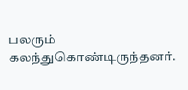பலரும் கலந்துகொண்டிருந்தனர்.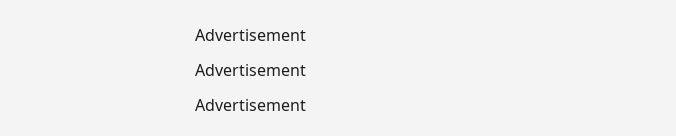Advertisement

Advertisement

Advertisement